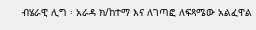ብሄራዊ ሊግ ፡ አራዳ ክ/ከተማ እና ለገጣፎ ለፍጻሜው አልፈዋል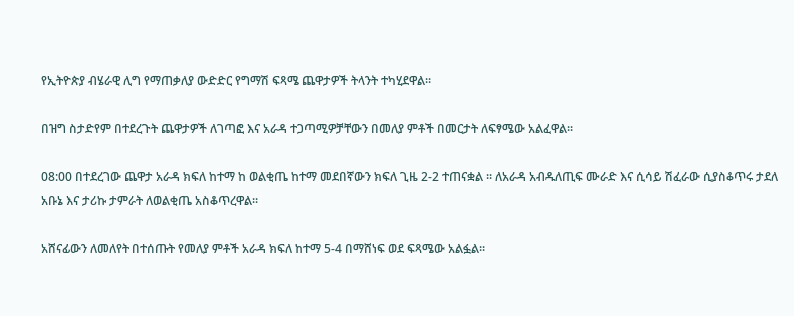የኢትዮጵያ ብሄራዊ ሊግ የማጠቃለያ ውድድር የግማሽ ፍጻሜ ጨዋታዎች ትላንት ተካሂደዋል፡፡

በዝግ ስታድየም በተደረጉት ጨዋታዎች ለገጣፎ እና አራዳ ተጋጣሚዎቻቸውን በመለያ ምቶች በመርታት ለፍፃሜው አልፈዋል፡፡

08:00 በተደረገው ጨዋታ አራዳ ክፍለ ከተማ ከ ወልቂጤ ከተማ መደበኛውን ክፍለ ጊዜ 2-2 ተጠናቋል ፡፡ ለአራዳ አብዱለጢፍ ሙራድ እና ሲሳይ ሽፈራው ሲያስቆጥሩ ታደለ አቡኔ እና ታሪኩ ታምራት ለወልቂጤ አስቆጥረዋል፡፡

አሸናፊውን ለመለየት በተሰጡት የመለያ ምቶች አራዳ ክፍለ ከተማ 5-4 በማሸነፍ ወደ ፍጻሜው አልፏል፡፡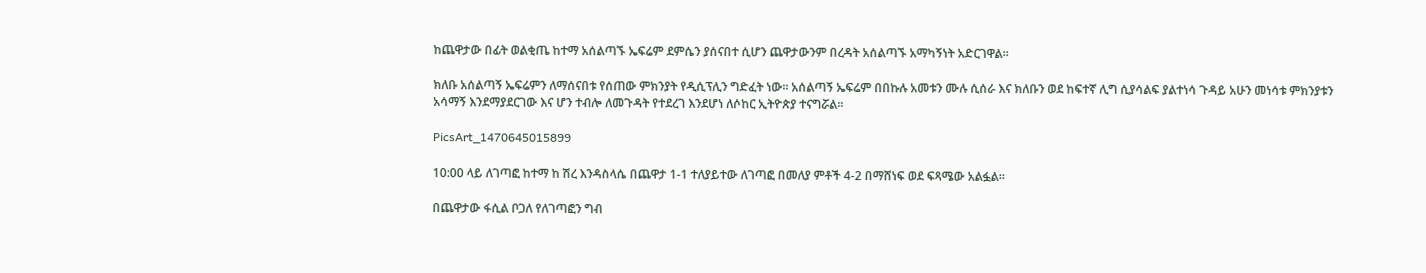ከጨዋታው በፊት ወልቂጤ ከተማ አሰልጣኙ ኤፍሬም ደምሴን ያሰናበተ ሲሆን ጨዋታውንም በረዳት አሰልጣኙ አማካኝነት አድርገዋል፡፡

ክለቡ አሰልጣኝ ኤፍሬምን ለማሰናበቱ የሰጠው ምክንያት የዲሲፕሊን ግድፈት ነው፡፡ አሰልጣኝ ኤፍሬም በበኩሉ አመቱን ሙሉ ሲሰራ እና ክለቡን ወደ ከፍተኛ ሊግ ሲያሳልፍ ያልተነሳ ጉዳይ አሁን መነሳቱ ምክንያቱን አሳማኝ እንደማያደርገው እና ሆን ተብሎ ለመጉዳት የተደረገ እንደሆነ ለሶከር ኢትዮጵያ ተናግሯል፡፡

PicsArt_1470645015899

10:00 ላይ ለገጣፎ ከተማ ከ ሽረ እንዳስላሴ በጨዋታ 1-1 ተለያይተው ለገጣፎ በመለያ ምቶች 4-2 በማሸነፍ ወደ ፍጻሜው አልፏል፡፡

በጨዋታው ፋሲል ቦጋለ የለገጣፎን ግብ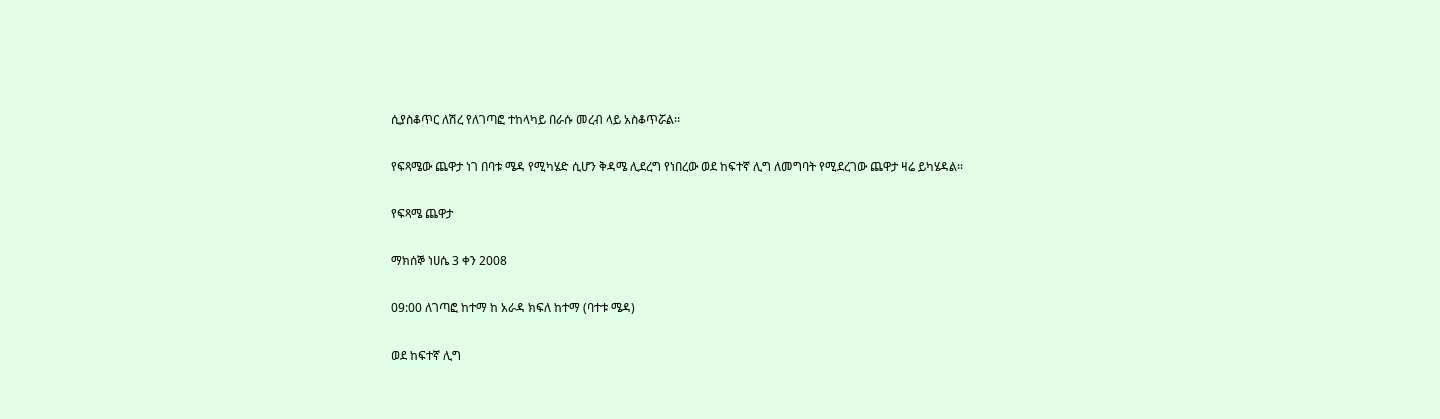ሲያስቆጥር ለሽረ የለገጣፎ ተከላካይ በራሱ መረብ ላይ አስቆጥሯል፡፡

የፍጻሜው ጨዋታ ነገ በባቱ ሜዳ የሚካሄድ ሲሆን ቅዳሜ ሊደረግ የነበረው ወደ ከፍተኛ ሊግ ለመግባት የሚደረገው ጨዋታ ዛሬ ይካሄዳል፡፡

የፍጻሜ ጨዋታ

ማክሰኞ ነሀሴ 3 ቀን 2008

09:00 ለገጣፎ ከተማ ከ አራዳ ክፍለ ከተማ (ባተቱ ሜዳ)

ወደ ከፍተኛ ሊግ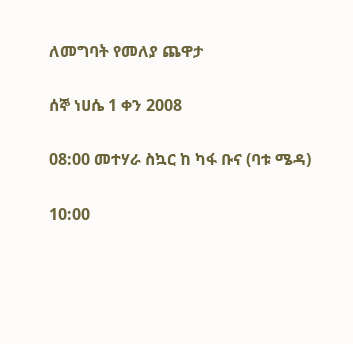ለመግባት የመለያ ጨዋታ

ሰኞ ነሀሴ 1 ቀን 2008

08:00 መተሃራ ስኳር ከ ካፋ ቡና (ባቱ ሜዳ)

10:00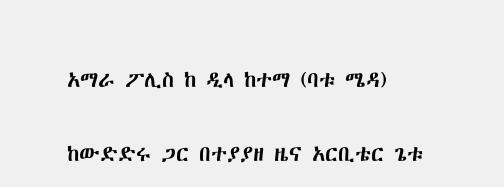አማራ ፖሊስ ከ ዲላ ከተማ (ባቱ ሜዳ)

ከውድድሩ ጋር በተያያዘ ዜና አርቢቴር ጌቱ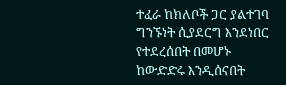ተፈራ ከክለቦች ጋር ያልተገባ ግንኙነት ሲያደርግ እንደነበር የተደረሰበት በመሆኑ   ከውድድሩ እንዲሰናበት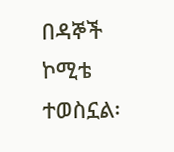በዳኞች ኮሚቴ ተወስኗል፡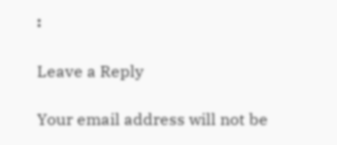፡

Leave a Reply

Your email address will not be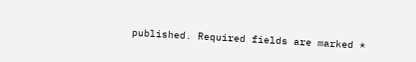published. Required fields are marked *